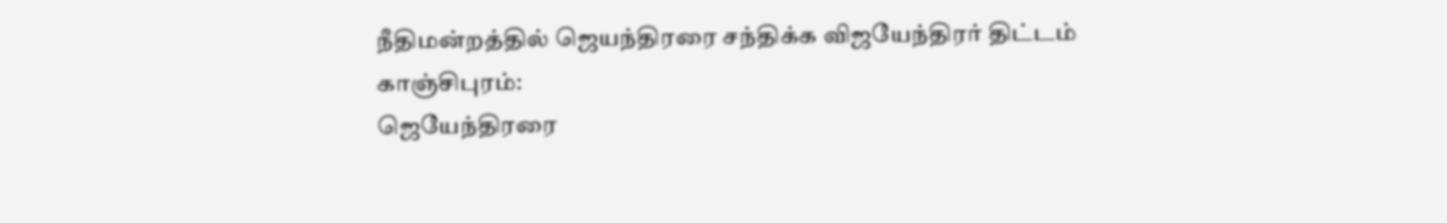நீதிமன்றத்தில் ஜெயந்திரரை சந்திக்க விஜயேந்திரர் திட்டம்
காஞ்சிபுரம்:
ஜெயேந்திரரை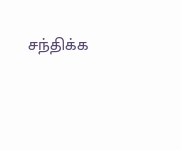சந்திக்க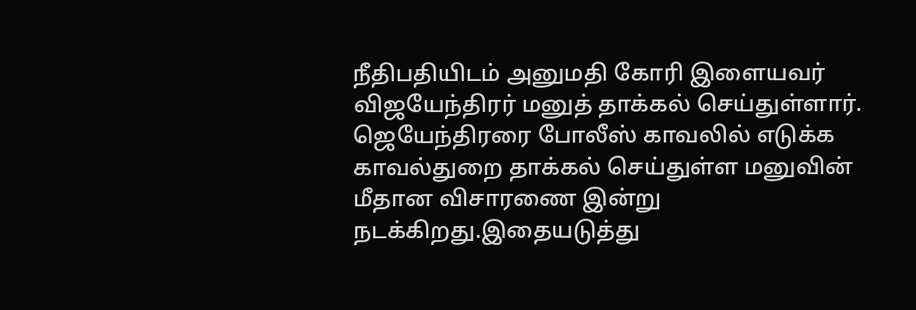நீதிபதியிடம் அனுமதி கோரி இளையவர் விஜயேந்திரர் மனுத் தாக்கல் செய்துள்ளார்.
ஜெயேந்திரரை போலீஸ் காவலில் எடுக்க காவல்துறை தாக்கல் செய்துள்ள மனுவின் மீதான விசாரணை இன்று நடக்கிறது.இதையடுத்து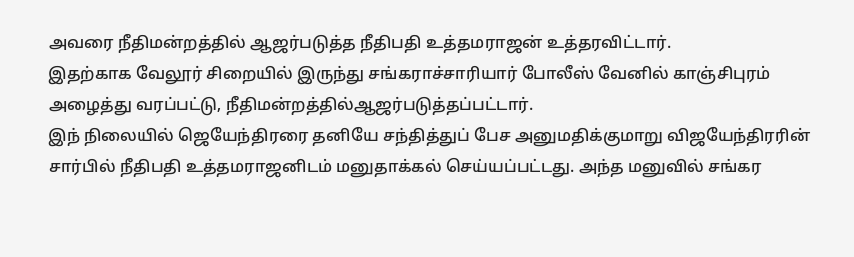அவரை நீதிமன்றத்தில் ஆஜர்படுத்த நீதிபதி உத்தமராஜன் உத்தரவிட்டார்.
இதற்காக வேலூர் சிறையில் இருந்து சங்கராச்சாரியார் போலீஸ் வேனில் காஞ்சிபுரம் அழைத்து வரப்பட்டு, நீதிமன்றத்தில்ஆஜர்படுத்தப்பட்டார்.
இந் நிலையில் ஜெயேந்திரரை தனியே சந்தித்துப் பேச அனுமதிக்குமாறு விஜயேந்திரரின் சார்பில் நீதிபதி உத்தமராஜனிடம் மனுதாக்கல் செய்யப்பட்டது. அந்த மனுவில் சங்கர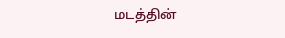மடத்தின்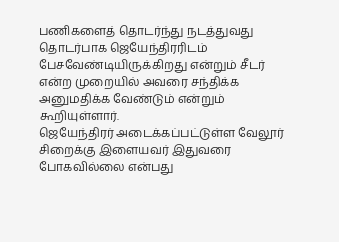பணிகளைத் தொடர்ந்து நடத்துவது தொடர்பாக ஜெயேந்திரரிடம் பேசவேண்டியிருக்கிறது என்றும் சீடர் என்ற முறையில் அவரை சந்திக்க அனுமதிக்க வேண்டும் என்றும் கூறியுள்ளார்.
ஜெயேந்திரர் அடைக்கப்பட்டுள்ள வேலூர் சிறைக்கு இளையவர் இதுவரை போகவில்லை என்பது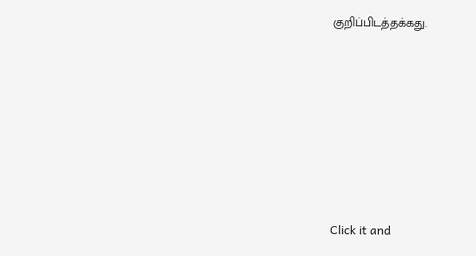குறிப்பிடத்தக்கது.












Click it and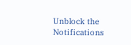Unblock the Notifications